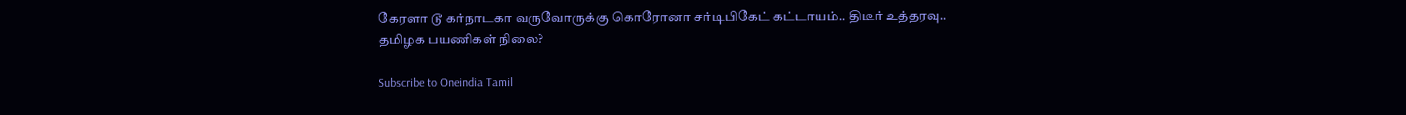கேரளா டூ கர்நாடகா வருவோருக்கு கொரோனா சர்டிபிகேட் கட்டாயம்.. திடீர் உத்தரவு.. தமிழக பயணிகள் நிலை?

Subscribe to Oneindia Tamil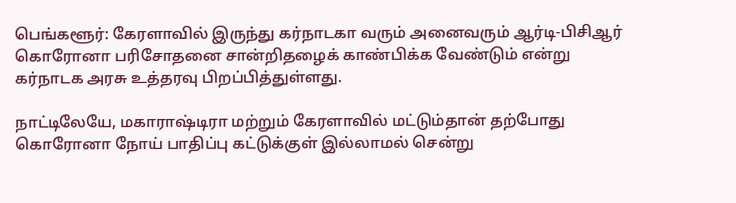பெங்களூர்: கேரளாவில் இருந்து கர்நாடகா வரும் அனைவரும் ஆர்டி-பிசிஆர் கொரோனா பரிசோதனை சான்றிதழைக் காண்பிக்க வேண்டும் என்று கர்நாடக அரசு உத்தரவு பிறப்பித்துள்ளது.

நாட்டிலேயே, மகாராஷ்டிரா மற்றும் கேரளாவில் மட்டும்தான் தற்போது கொரோனா நோய் பாதிப்பு கட்டுக்குள் இல்லாமல் சென்று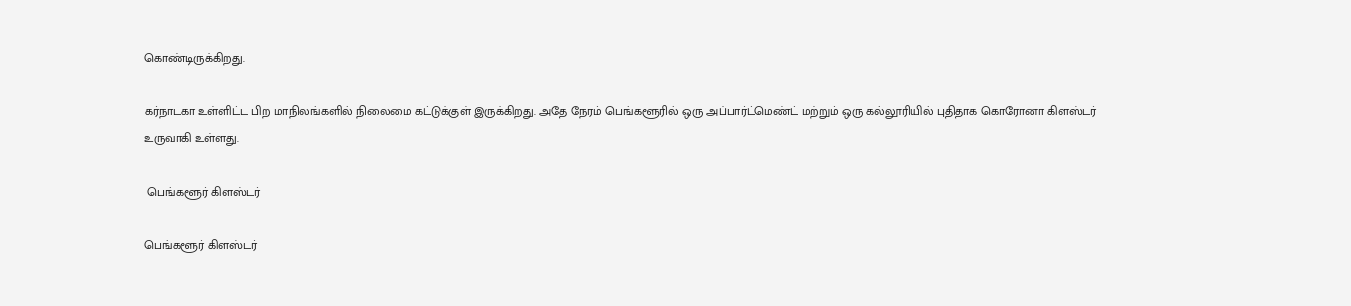கொண்டிருக்கிறது.

கர்நாடகா உள்ளிட்ட பிற மாநிலங்களில் நிலைமை கட்டுக்குள் இருக்கிறது. அதே நேரம் பெங்களூரில் ஒரு அப்பார்ட்மெண்ட் மற்றும் ஒரு கல்லூரியில் புதிதாக கொரோனா கிளஸ்டர் உருவாகி உள்ளது.

 பெங்களூர் கிளஸ்டர்

பெங்களூர் கிளஸ்டர்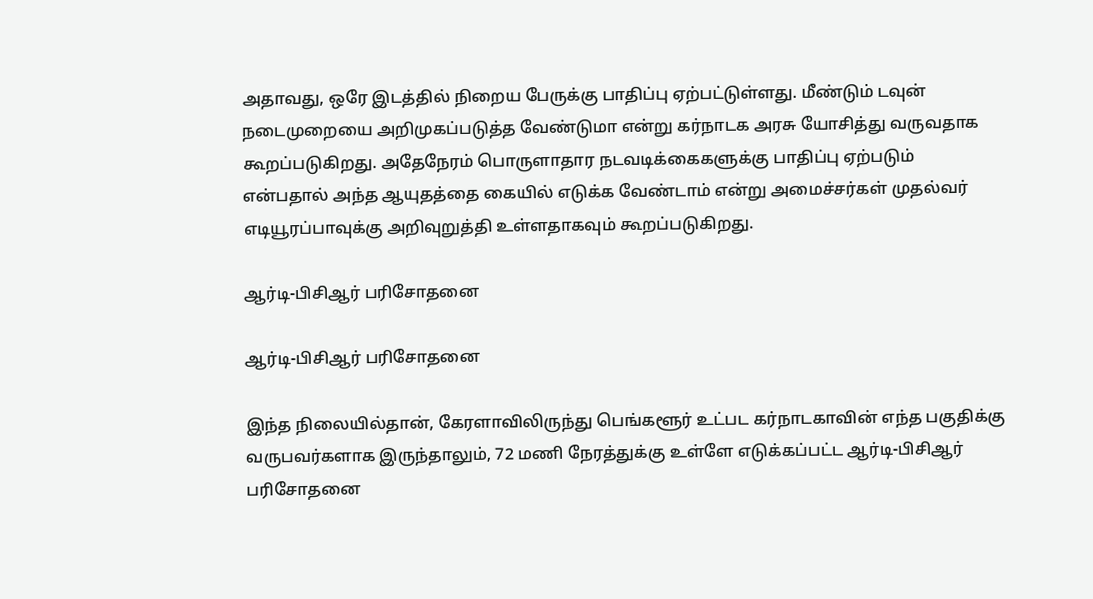அதாவது, ஒரே இடத்தில் நிறைய பேருக்கு பாதிப்பு ஏற்பட்டுள்ளது. மீண்டும் டவுன் நடைமுறையை அறிமுகப்படுத்த வேண்டுமா என்று கர்நாடக அரசு யோசித்து வருவதாக கூறப்படுகிறது. அதேநேரம் பொருளாதார நடவடிக்கைகளுக்கு பாதிப்பு ஏற்படும் என்பதால் அந்த ஆயுதத்தை கையில் எடுக்க வேண்டாம் என்று அமைச்சர்கள் முதல்வர் எடியூரப்பாவுக்கு அறிவுறுத்தி உள்ளதாகவும் கூறப்படுகிறது.

ஆர்டி-பிசிஆர் பரிசோதனை

ஆர்டி-பிசிஆர் பரிசோதனை

இந்த நிலையில்தான், கேரளாவிலிருந்து பெங்களூர் உட்பட கர்நாடகாவின் எந்த பகுதிக்கு வருபவர்களாக இருந்தாலும், 72 மணி நேரத்துக்கு உள்ளே எடுக்கப்பட்ட ஆர்டி-பிசிஆர் பரிசோதனை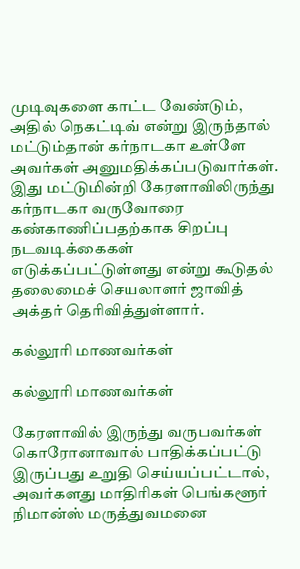முடிவுகளை காட்ட வேண்டும், அதில் நெகட்டிவ் என்று இருந்தால் மட்டும்தான் கர்நாடகா உள்ளே அவர்கள் அனுமதிக்கப்படுவார்கள். இது மட்டுமின்றி கேரளாவிலிருந்து கர்நாடகா வருவோரை கண்காணிப்பதற்காக சிறப்பு நடவடிக்கைகள் எடுக்கப்பட்டுள்ளது என்று கூடுதல் தலைமைச் செயலாளர் ஜாவித் அக்தர் தெரிவித்துள்ளார்.

கல்லூரி மாணவர்கள்

கல்லூரி மாணவர்கள்

கேரளாவில் இருந்து வருபவர்கள் கொரோனாவால் பாதிக்கப்பட்டு இருப்பது உறுதி செய்யப்பட்டால், அவர்களது மாதிரிகள் பெங்களூர் நிமான்ஸ் மருத்துவமனை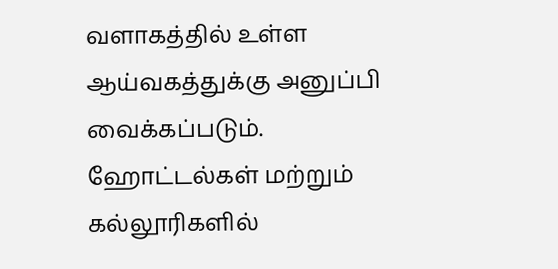வளாகத்தில் உள்ள ஆய்வகத்துக்கு அனுப்பி வைக்கப்படும். ஹோட்டல்கள் மற்றும் கல்லூரிகளில்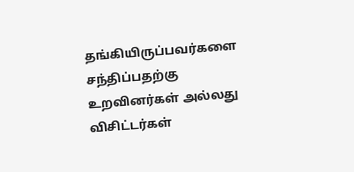தங்கியிருப்பவர்களை சந்திப்பதற்கு உறவினர்கள் அல்லது விசிட்டர்கள்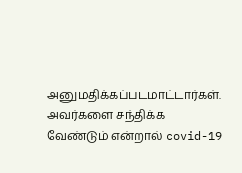அனுமதிக்கப்படமாட்டார்கள். அவர்களை சந்திக்க வேண்டும் என்றால் covid-19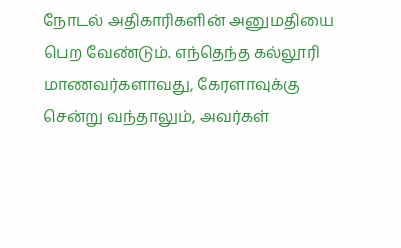நோடல் அதிகாரிகளின் அனுமதியை பெற வேண்டும். எந்தெந்த கல்லூரி மாணவர்களாவது, கேரளாவுக்கு சென்று வந்தாலும், அவர்கள்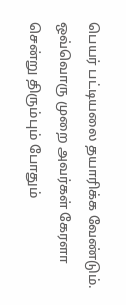பெயர் பட்டியலை தயாரிக்க வேண்டும். ஒவ்வொரு முறை அவர்கள் கேரளா சென்று திரும்பும் போதும்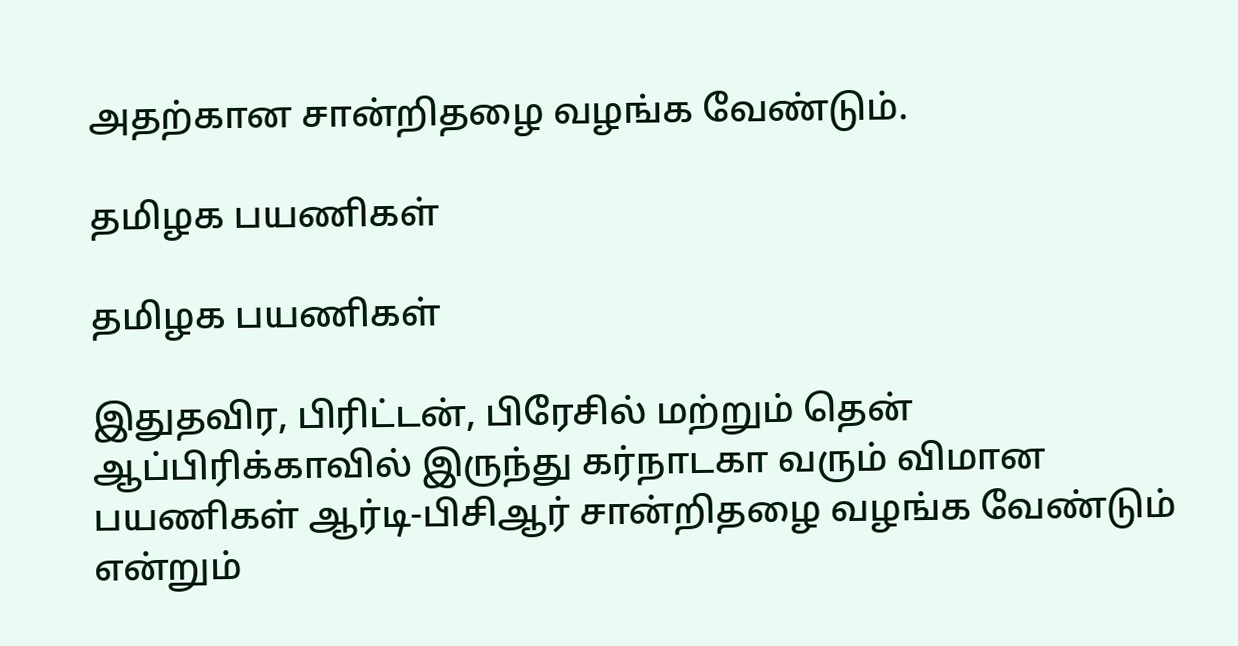அதற்கான சான்றிதழை வழங்க வேண்டும்.

தமிழக பயணிகள்

தமிழக பயணிகள்

இதுதவிர, பிரிட்டன், பிரேசில் மற்றும் தென் ஆப்பிரிக்காவில் இருந்து கர்நாடகா வரும் விமான பயணிகள் ஆர்டி-பிசிஆர் சான்றிதழை வழங்க வேண்டும் என்றும்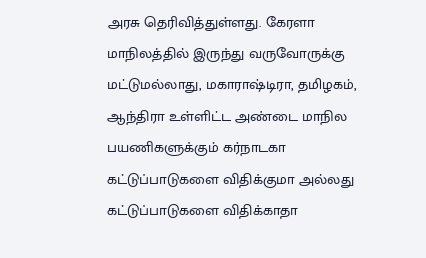அரசு தெரிவித்துள்ளது. கேரளா மாநிலத்தில் இருந்து வருவோருக்கு மட்டுமல்லாது, மகாராஷ்டிரா, தமிழகம், ஆந்திரா உள்ளிட்ட அண்டை மாநில பயணிகளுக்கும் கர்நாடகா கட்டுப்பாடுகளை விதிக்குமா அல்லது கட்டுப்பாடுகளை விதிக்காதா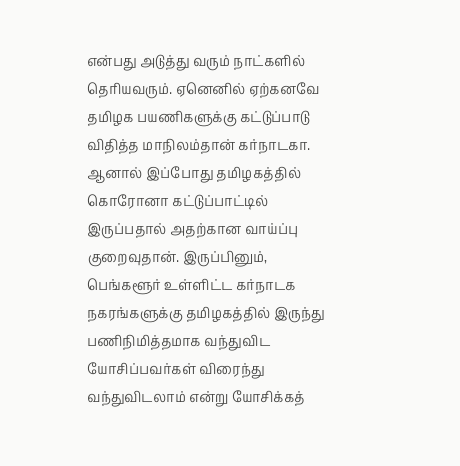என்பது அடுத்து வரும் நாட்களில் தெரியவரும். ஏனெனில் ஏற்கனவே தமிழக பயணிகளுக்கு கட்டுப்பாடு விதித்த மாநிலம்தான் கர்நாடகா. ஆனால் இப்போது தமிழகத்தில் கொரோனா கட்டுப்பாட்டில் இருப்பதால் அதற்கான வாய்ப்பு குறைவுதான். இருப்பினும், பெங்களூர் உள்ளிட்ட கர்நாடக நகரங்களுக்கு தமிழகத்தில் இருந்து பணிநிமித்தமாக வந்துவிட யோசிப்பவர்கள் விரைந்து வந்துவிடலாம் என்று யோசிக்கத்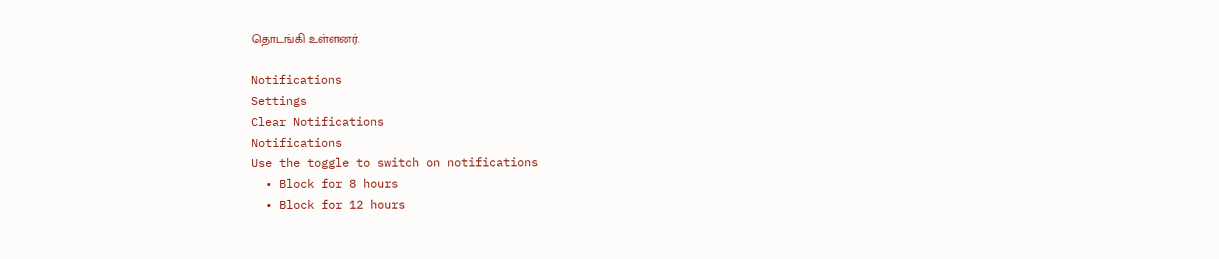தொடங்கி உள்ளனர்.

Notifications
Settings
Clear Notifications
Notifications
Use the toggle to switch on notifications
  • Block for 8 hours
  • Block for 12 hours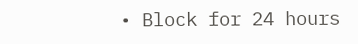• Block for 24 hours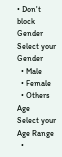• Don't block
Gender
Select your Gender
  • Male
  • Female
  • Others
Age
Select your Age Range
  •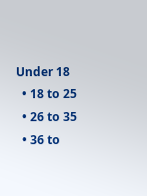Under 18
  • 18 to 25
  • 26 to 35
  • 36 to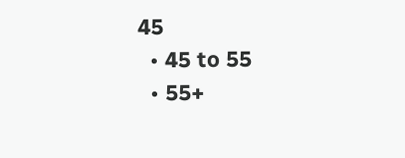45
  • 45 to 55
  • 55+